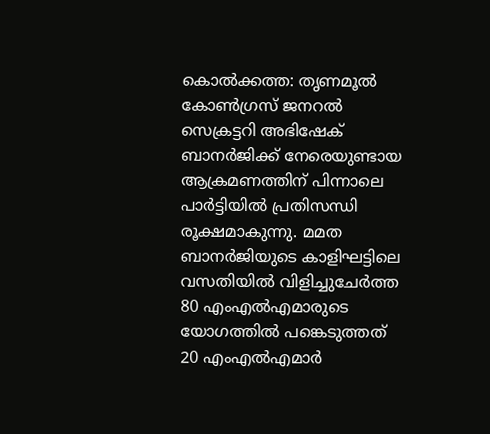കൊൽക്കത്ത: തൃണമൂൽ കോൺഗ്രസ് ജനറൽ സെക്രട്ടറി അഭിഷേക് ബാനർജിക്ക് നേരെയുണ്ടായ ആക്രമണത്തിന് പിന്നാലെ പാർട്ടിയിൽ പ്രതിസന്ധി രൂക്ഷമാകുന്നു. മമത ബാനർജിയുടെ കാളിഘട്ടിലെ വസതിയിൽ വിളിച്ചുചേർത്ത 80 എംഎൽഎമാരുടെ യോഗത്തിൽ പങ്കെടുത്തത് 20 എംഎൽഎമാർ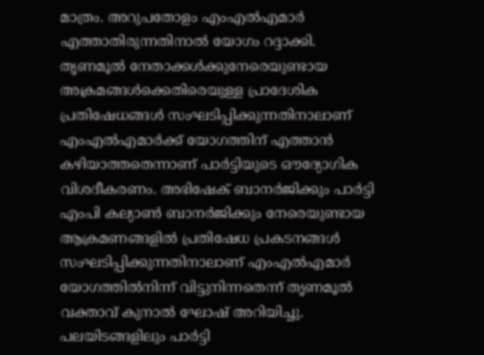മാത്രം. അറുപതോളം എംഎൽഎമാർ എത്താതിരുന്നതിനാൽ യോഗം റദ്ദാക്കി.
തൃണമൂൽ നേതാക്കൾക്കുനേരെയുണ്ടായ അക്രമങ്ങൾക്കെതിരെയുള്ള പ്രാദേശിക പ്രതിഷേധങ്ങൾ സംഘടിപ്പിക്കുന്നതിനാലാണ് എംഎൽഎമാർക്ക് യോഗത്തിന് എത്താൻ കഴിയാത്തതെന്നാണ് പാർട്ടിയുടെ ഔദ്യോഗിക വിശദീകരണം. അഭിഷേക് ബാനർജിക്കും പാർട്ടി എംപി കല്യാൺ ബാനർജിക്കും നേരെയുണ്ടായ ആക്രമണങ്ങളിൽ പ്രതിഷേധ പ്രകടനങ്ങൾ സംഘടിപ്പിക്കുന്നതിനാലാണ് എംഎൽഎമാർ യോഗത്തിൽനിന്ന് വിട്ടുനിന്നതെന്ന് തൃണമൂൽ വക്താവ് കുനാൽ ഘോഷ് അറിയിച്ചു.
പലയിടങ്ങളിലും പാർട്ടി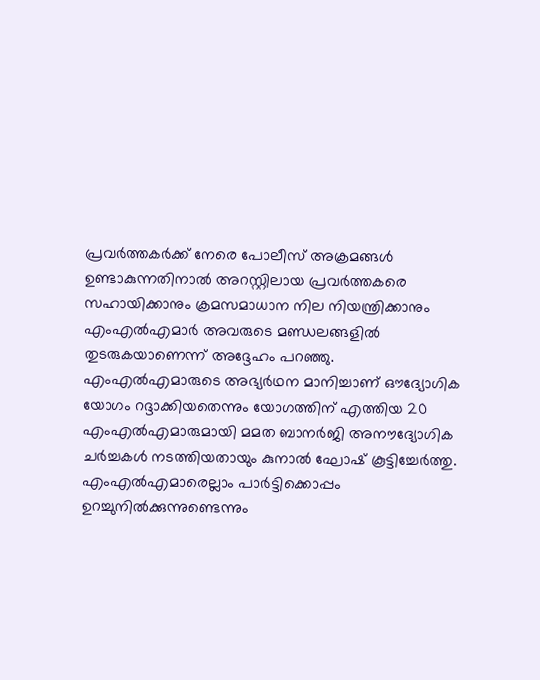പ്രവർത്തകർക്ക് നേരെ പോലീസ് അക്രമങ്ങൾ ഉണ്ടാകുന്നതിനാൽ അറസ്റ്റിലായ പ്രവർത്തകരെ സഹായിക്കാനും ക്രമസമാധാന നില നിയന്ത്രിക്കാനും എംഎൽഎമാർ അവരുടെ മണ്ഡലങ്ങളിൽ തുടരുകയാണെന്ന് അദ്ദേഹം പറഞ്ഞു. എംഎൽഎമാരുടെ അഭ്യർഥന മാനിച്ചാണ് ഔദ്യോഗിക യോഗം റദ്ദാക്കിയതെന്നും യോഗത്തിന് എത്തിയ 20 എംഎൽഎമാരുമായി മമത ബാനർജി അനൗദ്യോഗിക ചർച്ചകൾ നടത്തിയതായും കുനാൽ ഘോഷ് കൂട്ടിച്ചേർത്തു. എംഎൽഎമാരെല്ലാം പാർട്ടിക്കൊപ്പം ഉറച്ചുനിൽക്കുന്നുണ്ടെന്നും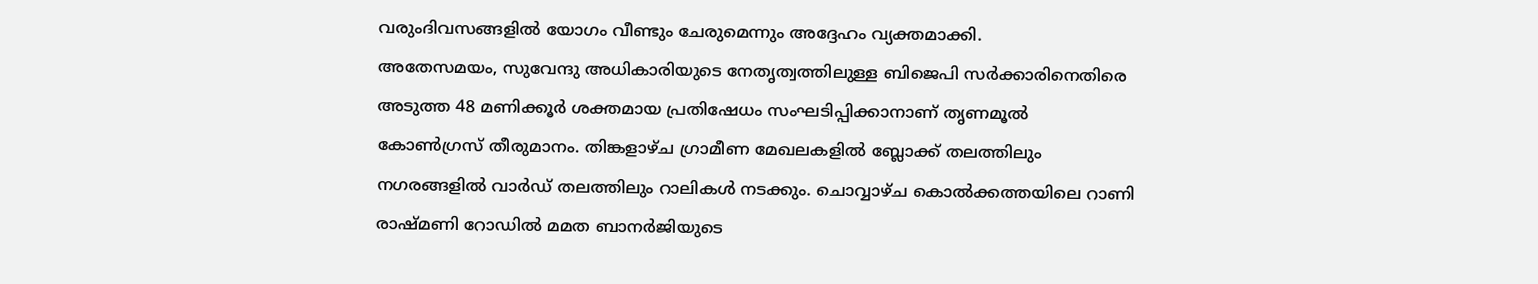വരുംദിവസങ്ങളിൽ യോഗം വീണ്ടും ചേരുമെന്നും അദ്ദേഹം വ്യക്തമാക്കി.
അതേസമയം, സുവേന്ദു അധികാരിയുടെ നേതൃത്വത്തിലുള്ള ബിജെപി സർക്കാരിനെതിരെ അടുത്ത 48 മണിക്കൂർ ശക്തമായ പ്രതിഷേധം സംഘടിപ്പിക്കാനാണ് തൃണമൂൽ കോൺഗ്രസ് തീരുമാനം. തിങ്കളാഴ്ച ഗ്രാമീണ മേഖലകളിൽ ബ്ലോക്ക് തലത്തിലും നഗരങ്ങളിൽ വാർഡ് തലത്തിലും റാലികൾ നടക്കും. ചൊവ്വാഴ്ച കൊൽക്കത്തയിലെ റാണി രാഷ്മണി റോഡിൽ മമത ബാനർജിയുടെ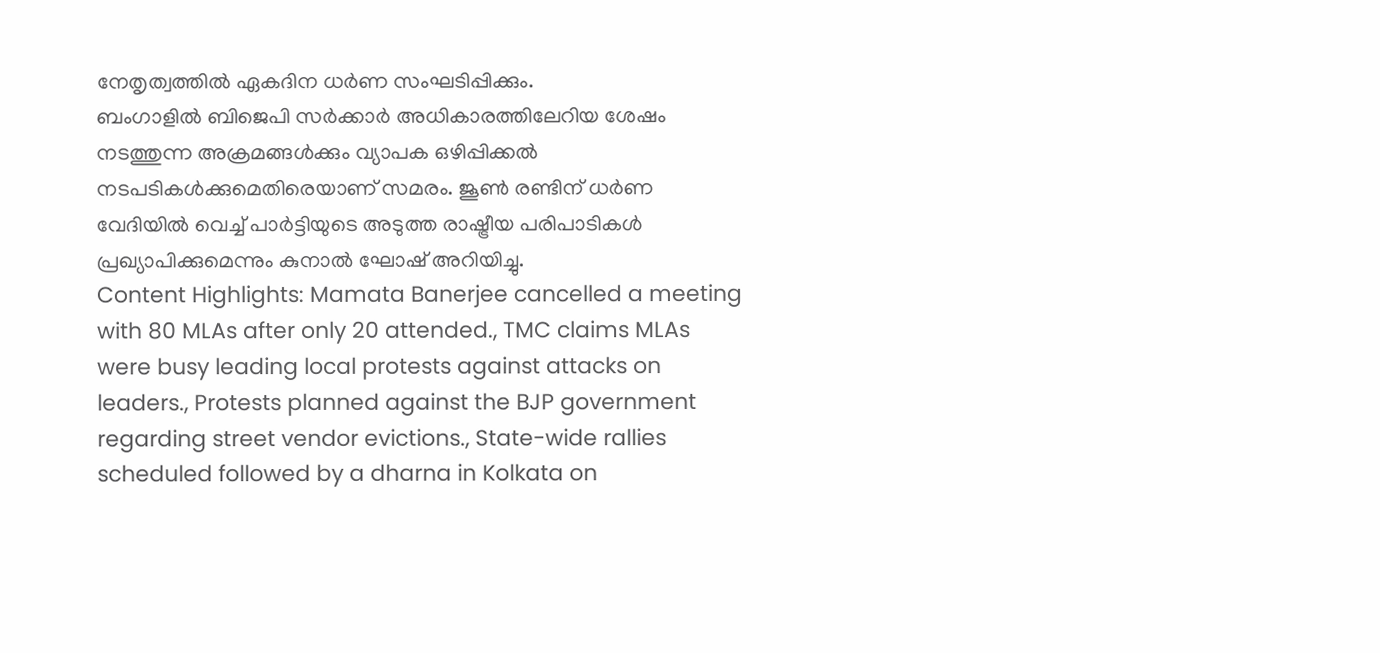നേതൃത്വത്തിൽ ഏകദിന ധർണ സംഘടിപ്പിക്കും.
ബംഗാളിൽ ബിജെപി സർക്കാർ അധികാരത്തിലേറിയ ശേഷം നടത്തുന്ന അക്രമങ്ങൾക്കും വ്യാപക ഒഴിപ്പിക്കൽ നടപടികൾക്കുമെതിരെയാണ് സമരം. ജൂൺ രണ്ടിന് ധർണ വേദിയിൽ വെച്ച് പാർട്ടിയുടെ അടുത്ത രാഷ്ട്രീയ പരിപാടികൾ പ്രഖ്യാപിക്കുമെന്നും കുനാൽ ഘോഷ് അറിയിച്ചു.
Content Highlights: Mamata Banerjee cancelled a meeting with 80 MLAs after only 20 attended., TMC claims MLAs were busy leading local protests against attacks on leaders., Protests planned against the BJP government regarding street vendor evictions., State-wide rallies scheduled followed by a dharna in Kolkata on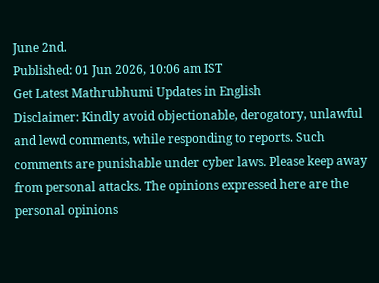June 2nd.
Published: 01 Jun 2026, 10:06 am IST
Get Latest Mathrubhumi Updates in English
Disclaimer: Kindly avoid objectionable, derogatory, unlawful and lewd comments, while responding to reports. Such comments are punishable under cyber laws. Please keep away from personal attacks. The opinions expressed here are the personal opinions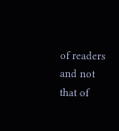of readers and not that of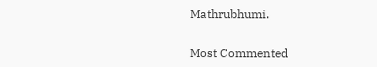Mathrubhumi.


Most Commented